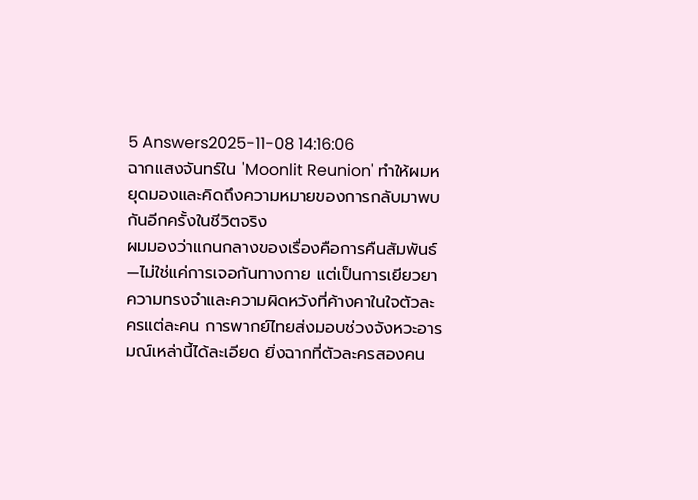5 Answers2025-11-08 14:16:06
ฉากแสงจันทร์ใน 'Moonlit Reunion' ทำให้ผมหยุดมองและคิดถึงความหมายของการกลับมาพบกันอีกครั้งในชีวิตจริง
ผมมองว่าแกนกลางของเรื่องคือการคืนสัมพันธ์—ไม่ใช่แค่การเจอกันทางกาย แต่เป็นการเยียวยาความทรงจำและความผิดหวังที่ค้างคาในใจตัวละครแต่ละคน การพากย์ไทยส่งมอบช่วงจังหวะอารมณ์เหล่านี้ได้ละเอียด ยิ่งฉากที่ตัวละครสองคน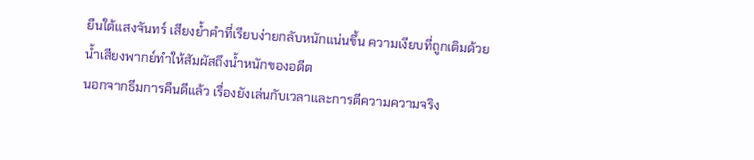ยืนใต้แสงจันทร์ เสียงย้ำคำที่เรียบง่ายกลับหนักแน่นขึ้น ความเงียบที่ถูกเติมด้วยน้ำเสียงพากย์ทำให้สัมผัสถึงน้ำหนักของอดีต
นอกจากธีมการคืนดีแล้ว เรื่องยังเล่นกับเวลาและการตีความความจริง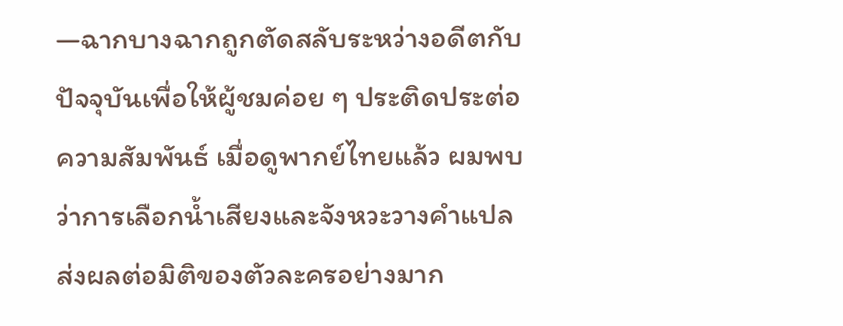—ฉากบางฉากถูกตัดสลับระหว่างอดีตกับปัจจุบันเพื่อให้ผู้ชมค่อย ๆ ประติดประต่อความสัมพันธ์ เมื่อดูพากย์ไทยแล้ว ผมพบว่าการเลือกน้ำเสียงและจังหวะวางคำแปลส่งผลต่อมิติของตัวละครอย่างมาก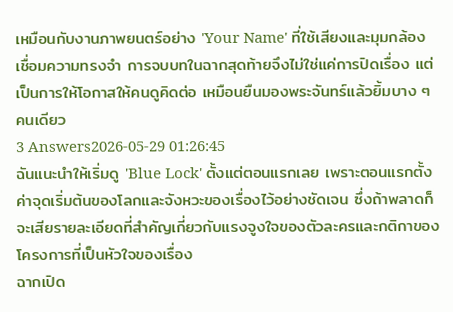เหมือนกับงานภาพยนตร์อย่าง 'Your Name' ที่ใช้เสียงและมุมกล้องเชื่อมความทรงจำ การจบบทในฉากสุดท้ายจึงไม่ใช่แค่การปิดเรื่อง แต่เป็นการให้โอกาสให้คนดูคิดต่อ เหมือนยืนมองพระจันทร์แล้วยิ้มบาง ๆ คนเดียว
3 Answers2026-05-29 01:26:45
ฉันแนะนำให้เริ่มดู 'Blue Lock' ตั้งแต่ตอนแรกเลย เพราะตอนแรกตั้งค่าจุดเริ่มต้นของโลกและจังหวะของเรื่องไว้อย่างชัดเจน ซึ่งถ้าพลาดก็จะเสียรายละเอียดที่สำคัญเกี่ยวกับแรงจูงใจของตัวละครและกติกาของโครงการที่เป็นหัวใจของเรื่อง
ฉากเปิด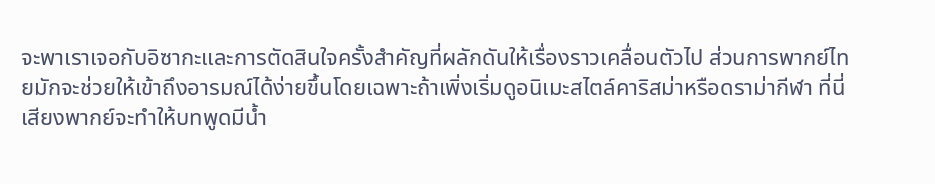จะพาเราเจอกับอิซากะและการตัดสินใจครั้งสำคัญที่ผลักดันให้เรื่องราวเคลื่อนตัวไป ส่วนการพากย์ไทยมักจะช่วยให้เข้าถึงอารมณ์ได้ง่ายขึ้นโดยเฉพาะถ้าเพิ่งเริ่มดูอนิเมะสไตล์คาริสม่าหรือดราม่ากีฬา ที่นี่เสียงพากย์จะทำให้บทพูดมีน้ำ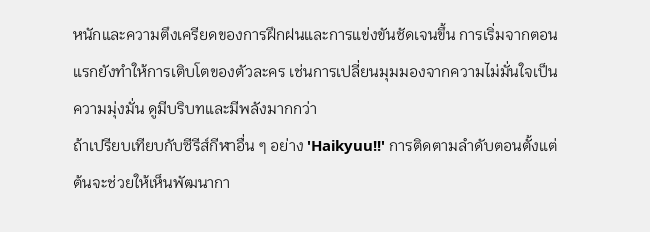หนักและความตึงเครียดของการฝึกฝนและการแข่งขันชัดเจนขึ้น การเริ่มจากตอนแรกยังทำให้การเติบโตของตัวละคร เช่นการเปลี่ยนมุมมองจากความไม่มั่นใจเป็นความมุ่งมั่น ดูมีบริบทและมีพลังมากกว่า
ถ้าเปรียบเทียบกับซีรีส์กีฬาอื่น ๆ อย่าง 'Haikyuu!!' การติดตามลำดับตอนตั้งแต่ต้นจะช่วยให้เห็นพัฒนากา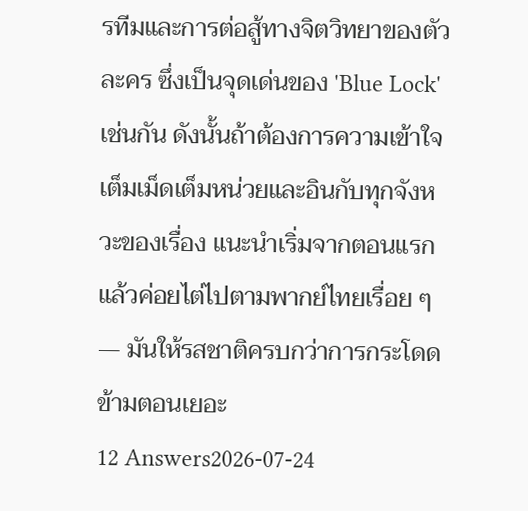รทีมและการต่อสู้ทางจิตวิทยาของตัวละคร ซึ่งเป็นจุดเด่นของ 'Blue Lock' เช่นกัน ดังนั้นถ้าต้องการความเข้าใจเต็มเม็ดเต็มหน่วยและอินกับทุกจังหวะของเรื่อง แนะนำเริ่มจากตอนแรก แล้วค่อยไต่ไปตามพากย์ไทยเรื่อย ๆ — มันให้รสชาติครบกว่าการกระโดดข้ามตอนเยอะ
12 Answers2026-07-24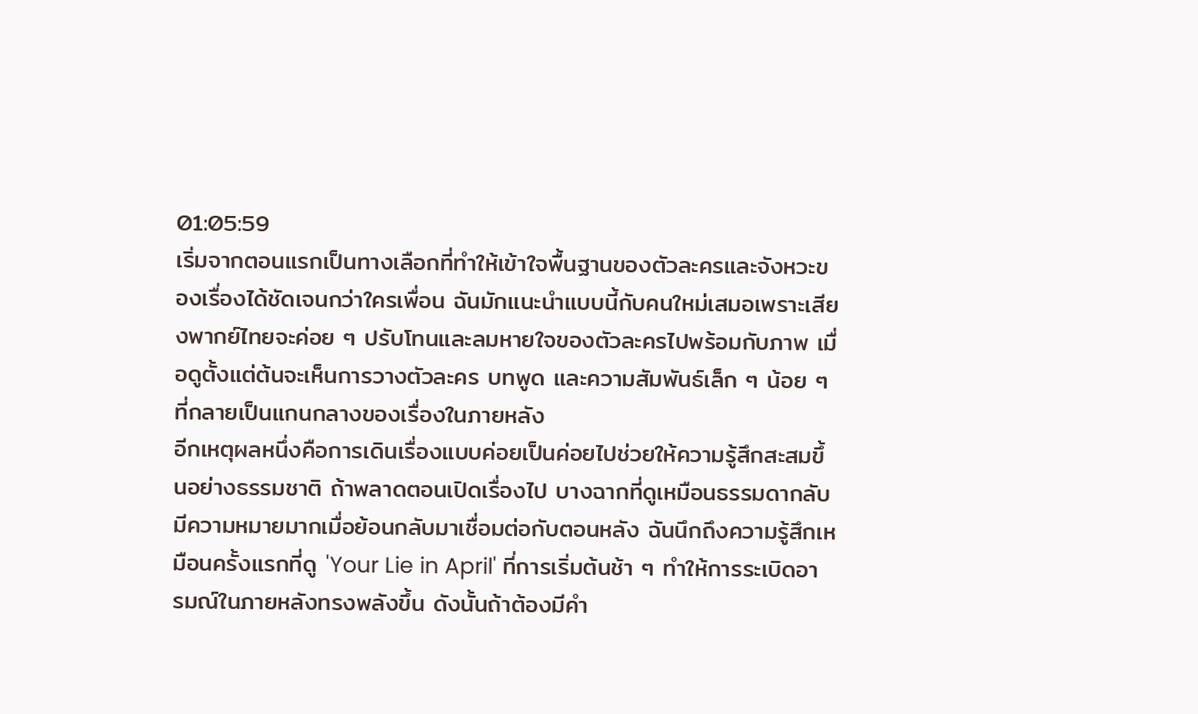01:05:59
เริ่มจากตอนแรกเป็นทางเลือกที่ทำให้เข้าใจพื้นฐานของตัวละครและจังหวะของเรื่องได้ชัดเจนกว่าใครเพื่อน ฉันมักแนะนำแบบนี้กับคนใหม่เสมอเพราะเสียงพากย์ไทยจะค่อย ๆ ปรับโทนและลมหายใจของตัวละครไปพร้อมกับภาพ เมื่อดูตั้งแต่ต้นจะเห็นการวางตัวละคร บทพูด และความสัมพันธ์เล็ก ๆ น้อย ๆ ที่กลายเป็นแกนกลางของเรื่องในภายหลัง
อีกเหตุผลหนึ่งคือการเดินเรื่องแบบค่อยเป็นค่อยไปช่วยให้ความรู้สึกสะสมขึ้นอย่างธรรมชาติ ถ้าพลาดตอนเปิดเรื่องไป บางฉากที่ดูเหมือนธรรมดากลับมีความหมายมากเมื่อย้อนกลับมาเชื่อมต่อกับตอนหลัง ฉันนึกถึงความรู้สึกเหมือนครั้งแรกที่ดู 'Your Lie in April' ที่การเริ่มต้นช้า ๆ ทำให้การระเบิดอารมณ์ในภายหลังทรงพลังขึ้น ดังนั้นถ้าต้องมีคำ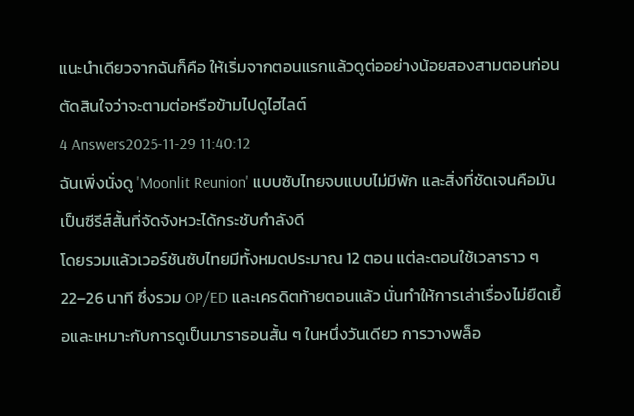แนะนำเดียวจากฉันก็คือ ให้เริ่มจากตอนแรกแล้วดูต่ออย่างน้อยสองสามตอนก่อนตัดสินใจว่าจะตามต่อหรือข้ามไปดูไฮไลต์
4 Answers2025-11-29 11:40:12
ฉันเพิ่งนั่งดู 'Moonlit Reunion' แบบซับไทยจบแบบไม่มีพัก และสิ่งที่ชัดเจนคือมันเป็นซีรีส์สั้นที่จัดจังหวะได้กระชับกำลังดี
โดยรวมแล้วเวอร์ชันซับไทยมีทั้งหมดประมาณ 12 ตอน แต่ละตอนใช้เวลาราว ๆ 22–26 นาที ซึ่งรวม OP/ED และเครดิตท้ายตอนแล้ว นั่นทำให้การเล่าเรื่องไม่ยืดเยื้อและเหมาะกับการดูเป็นมาราธอนสั้น ๆ ในหนึ่งวันเดียว การวางพล็อ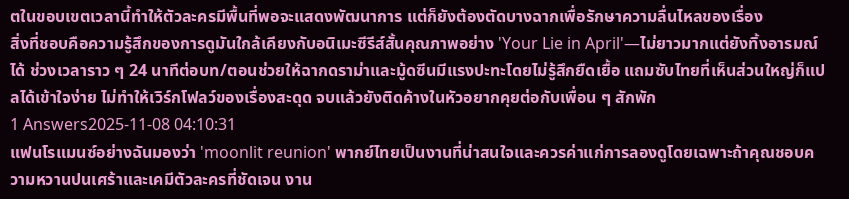ตในขอบเขตเวลานี้ทำให้ตัวละครมีพื้นที่พอจะแสดงพัฒนาการ แต่ก็ยังต้องตัดบางฉากเพื่อรักษาความลื่นไหลของเรื่อง
สิ่งที่ชอบคือความรู้สึกของการดูมันใกล้เคียงกับอนิเมะซีรีส์สั้นคุณภาพอย่าง 'Your Lie in April'—ไม่ยาวมากแต่ยังทิ้งอารมณ์ได้ ช่วงเวลาราว ๆ 24 นาทีต่อบท/ตอนช่วยให้ฉากดราม่าและมู้ดซีนมีแรงปะทะโดยไม่รู้สึกยืดเยื้อ แถมซับไทยที่เห็นส่วนใหญ่ก็แปลได้เข้าใจง่าย ไม่ทำให้เวิร์กโฟลว์ของเรื่องสะดุด จบแล้วยังติดค้างในหัวอยากคุยต่อกับเพื่อน ๆ สักพัก
1 Answers2025-11-08 04:10:31
แฟนโรแมนซ์อย่างฉันมองว่า 'moonlit reunion' พากย์ไทยเป็นงานที่น่าสนใจและควรค่าแก่การลองดูโดยเฉพาะถ้าคุณชอบความหวานปนเศร้าและเคมีตัวละครที่ชัดเจน งาน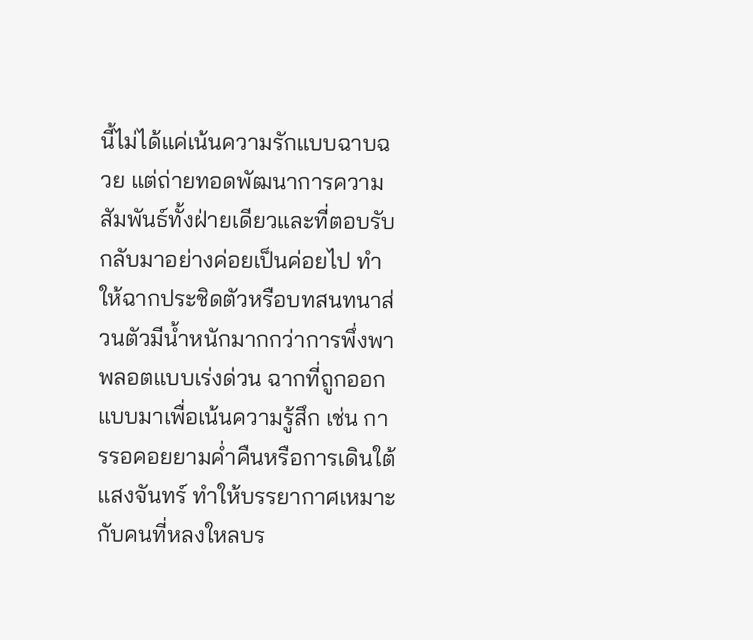นี้ไม่ได้แค่เน้นความรักแบบฉาบฉวย แต่ถ่ายทอดพัฒนาการความสัมพันธ์ทั้งฝ่ายเดียวและที่ตอบรับกลับมาอย่างค่อยเป็นค่อยไป ทำให้ฉากประชิดตัวหรือบทสนทนาส่วนตัวมีน้ำหนักมากกว่าการพึ่งพาพลอตแบบเร่งด่วน ฉากที่ถูกออกแบบมาเพื่อเน้นความรู้สึก เช่น การรอคอยยามค่ำคืนหรือการเดินใต้แสงจันทร์ ทำให้บรรยากาศเหมาะกับคนที่หลงใหลบร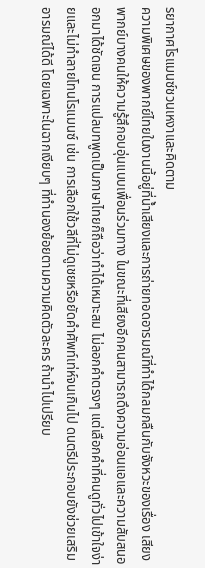รยากาศโรแมนซ์ชวนเหงาและคิดตาม
ความพิเศษของพากย์ไทยในงานนี้อยู่ที่น้ำเสียงและการถ่ายทอดอารมณ์ที่ทำได้กลมกลืนกับจังหวะของเรื่อง เสียงพากย์บางคนให้ความรู้สึกอบอุ่นแบบเพื่อนร่วมทาง ในขณะที่เสียงอีกคนสามารถดึงความอ่อนแอและความสับสนออกมาได้ชัดเจน การแปลบทพูดเป็นภาษาไทยก็ถือว่าทำได้เหมาะสม ไม่ลอกคำตรงๆ แต่เลือกคำที่คนดูทั่วไปเข้าใจง่ายและไม่ทำลายโทนโรแมนซ์ เช่น การเลือกใช้วลีที่ไม่ดูเชยหรือยัดคำศัพท์เท่ห์จนเกินไป ดนตรีประกอบยังช่วยเสริมอารมณ์ได้ดี โดยเฉพาะในฉากเงียบๆ ที่ทำนองย้อยตามความคิดตัวละคร ถ้านำไปเปรียบ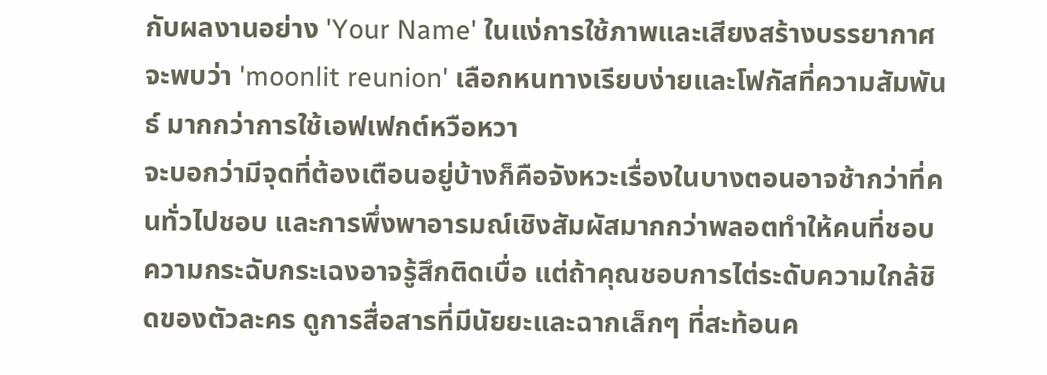กับผลงานอย่าง 'Your Name' ในแง่การใช้ภาพและเสียงสร้างบรรยากาศ จะพบว่า 'moonlit reunion' เลือกหนทางเรียบง่ายและโฟกัสที่ความสัมพันธ์ มากกว่าการใช้เอฟเฟกต์หวือหวา
จะบอกว่ามีจุดที่ต้องเตือนอยู่บ้างก็คือจังหวะเรื่องในบางตอนอาจช้ากว่าที่คนทั่วไปชอบ และการพึ่งพาอารมณ์เชิงสัมผัสมากกว่าพลอตทำให้คนที่ชอบความกระฉับกระเฉงอาจรู้สึกติดเบื่อ แต่ถ้าคุณชอบการไต่ระดับความใกล้ชิดของตัวละคร ดูการสื่อสารที่มีนัยยะและฉากเล็กๆ ที่สะท้อนค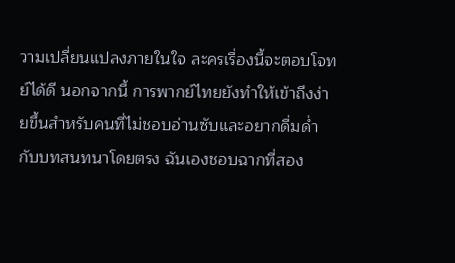วามเปลี่ยนแปลงภายในใจ ละครเรื่องนี้จะตอบโจทย์ได้ดี นอกจากนี้ การพากย์ไทยยังทำให้เข้าถึงง่ายขึ้นสำหรับคนที่ไม่ชอบอ่านซับและอยากดื่มด่ำกับบทสนทนาโดยตรง ฉันเองชอบฉากที่สอง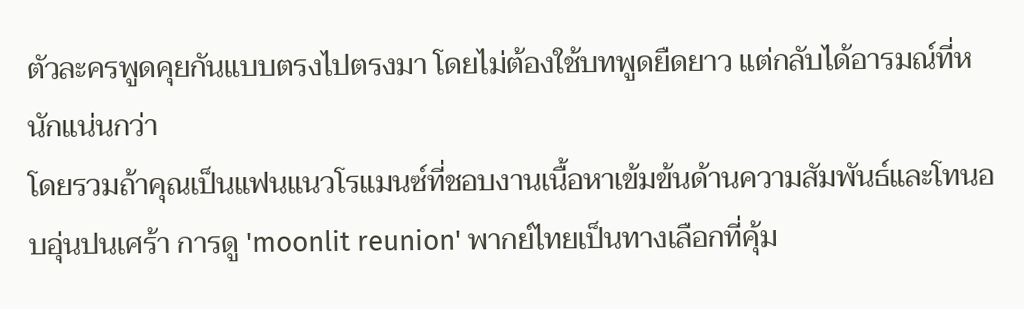ตัวละครพูดคุยกันแบบตรงไปตรงมา โดยไม่ต้องใช้บทพูดยืดยาว แต่กลับได้อารมณ์ที่หนักแน่นกว่า
โดยรวมถ้าคุณเป็นแฟนแนวโรแมนซ์ที่ชอบงานเนื้อหาเข้มข้นด้านความสัมพันธ์และโทนอบอุ่นปนเศร้า การดู 'moonlit reunion' พากย์ไทยเป็นทางเลือกที่คุ้ม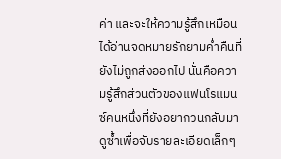ค่า และจะให้ความรู้สึกเหมือนได้อ่านจดหมายรักยามค่ำคืนที่ยังไม่ถูกส่งออกไป นั่นคือความรู้สึกส่วนตัวของแฟนโรแมนซ์คนหนึ่งที่ยังอยากวนกลับมาดูซ้ำเพื่อจับรายละเอียดเล็กๆ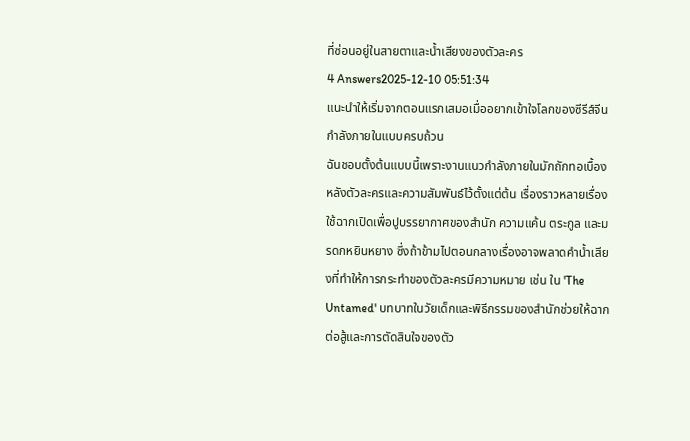ที่ซ่อนอยู่ในสายตาและน้ำเสียงของตัวละคร
4 Answers2025-12-10 05:51:34
แนะนำให้เริ่มจากตอนแรกเสมอเมื่ออยากเข้าใจโลกของซีรีส์จีนกำลังภายในแบบครบถ้วน
ฉันชอบตั้งต้นแบบนี้เพราะงานแนวกำลังภายในมักถักทอเบื้องหลังตัวละครและความสัมพันธ์ไว้ตั้งแต่ต้น เรื่องราวหลายเรื่องใช้ฉากเปิดเพื่อปูบรรยากาศของสำนัก ความแค้น ตระกูล และมรดกหยินหยาง ซึ่งถ้าข้ามไปตอนกลางเรื่องอาจพลาดคำน้ำเสียงที่ทำให้การกระทำของตัวละครมีความหมาย เช่น ใน 'The Untamed' บทบาทในวัยเด็กและพิธีกรรมของสำนักช่วยให้ฉากต่อสู้และการตัดสินใจของตัว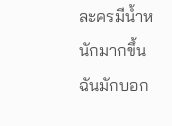ละครมีน้ำหนักมากขึ้น
ฉันมักบอก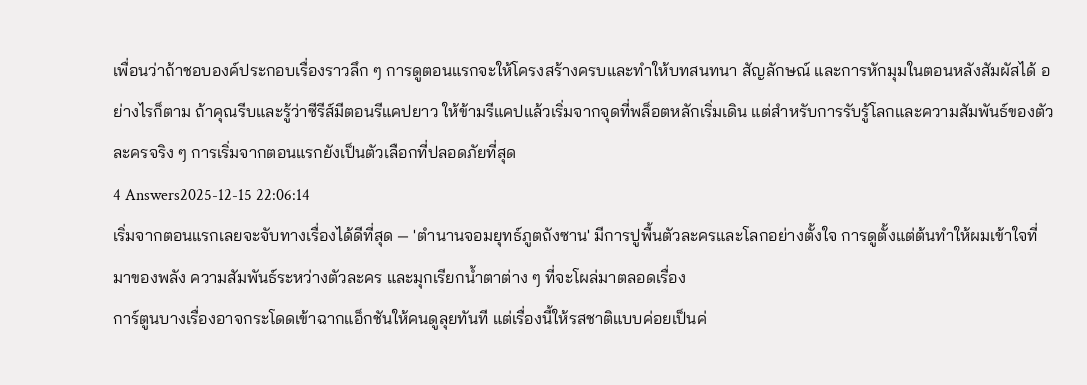เพื่อนว่าถ้าชอบองค์ประกอบเรื่องราวลึก ๆ การดูตอนแรกจะให้โครงสร้างครบและทำให้บทสนทนา สัญลักษณ์ และการหักมุมในตอนหลังสัมผัสได้ อย่างไรก็ตาม ถ้าคุณรีบและรู้ว่าซีรีส์มีตอนรีแคปยาว ให้ข้ามรีแคปแล้วเริ่มจากจุดที่พล็อตหลักเริ่มเดิน แต่สำหรับการรับรู้โลกและความสัมพันธ์ของตัวละครจริง ๆ การเริ่มจากตอนแรกยังเป็นตัวเลือกที่ปลอดภัยที่สุด
4 Answers2025-12-15 22:06:14
เริ่มจากตอนแรกเลยจะจับทางเรื่องได้ดีที่สุด — 'ตํานานจอมยุทธ์ภูตถังซาน' มีการปูพื้นตัวละครและโลกอย่างตั้งใจ การดูตั้งแต่ต้นทำให้ผมเข้าใจที่มาของพลัง ความสัมพันธ์ระหว่างตัวละคร และมุกเรียกน้ำตาต่าง ๆ ที่จะโผล่มาตลอดเรื่อง
การ์ตูนบางเรื่องอาจกระโดดเข้าฉากแอ็กชันให้คนดูลุยทันที แต่เรื่องนี้ให้รสชาติแบบค่อยเป็นค่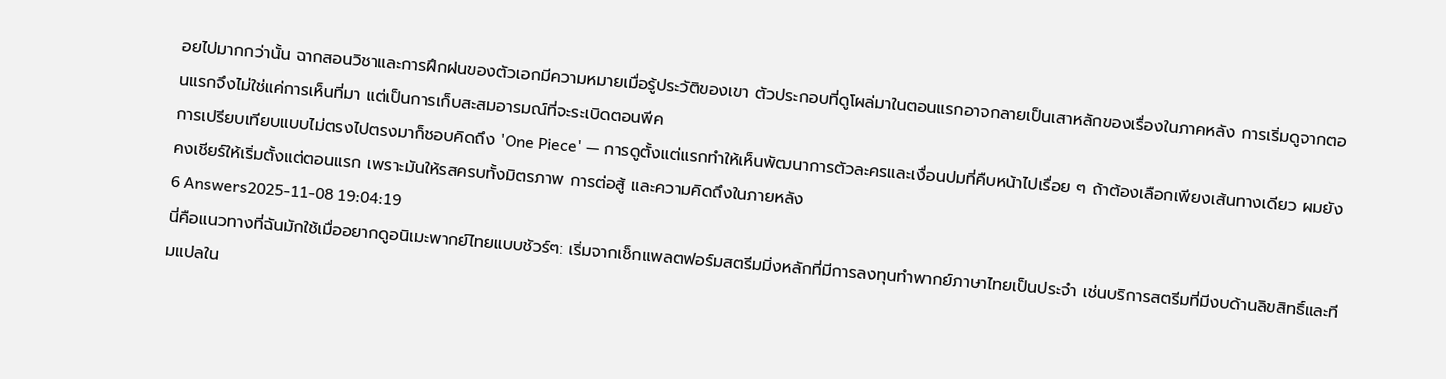อยไปมากกว่านั้น ฉากสอนวิชาและการฝึกฝนของตัวเอกมีความหมายเมื่อรู้ประวัติของเขา ตัวประกอบที่ดูโผล่มาในตอนแรกอาจกลายเป็นเสาหลักของเรื่องในภาคหลัง การเริ่มดูจากตอนแรกจึงไม่ใช่แค่การเห็นที่มา แต่เป็นการเก็บสะสมอารมณ์ที่จะระเบิดตอนพีค
การเปรียบเทียบแบบไม่ตรงไปตรงมาก็ชอบคิดถึง 'One Piece' — การดูตั้งแต่แรกทำให้เห็นพัฒนาการตัวละครและเงื่อนปมที่คืบหน้าไปเรื่อย ๆ ถ้าต้องเลือกเพียงเส้นทางเดียว ผมยังคงเชียร์ให้เริ่มตั้งแต่ตอนแรก เพราะมันให้รสครบทั้งมิตรภาพ การต่อสู้ และความคิดถึงในภายหลัง
6 Answers2025-11-08 19:04:19
นี่คือแนวทางที่ฉันมักใช้เมื่ออยากดูอนิเมะพากย์ไทยแบบชัวร์ๆ: เริ่มจากเช็กแพลตฟอร์มสตรีมมิ่งหลักที่มีการลงทุนทำพากย์ภาษาไทยเป็นประจำ เช่นบริการสตรีมที่มีงบด้านลิขสิทธิ์และทีมแปลใน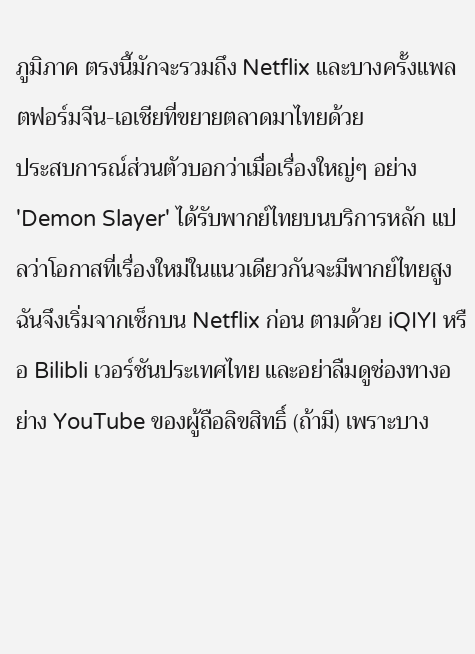ภูมิภาค ตรงนี้มักจะรวมถึง Netflix และบางครั้งแพลตฟอร์มจีน-เอเชียที่ขยายตลาดมาไทยด้วย
ประสบการณ์ส่วนตัวบอกว่าเมื่อเรื่องใหญ่ๆ อย่าง 'Demon Slayer' ได้รับพากย์ไทยบนบริการหลัก แปลว่าโอกาสที่เรื่องใหม่ในแนวเดียวกันจะมีพากย์ไทยสูง ฉันจึงเริ่มจากเช็กบน Netflix ก่อน ตามด้วย iQIYI หรือ Bilibli เวอร์ชันประเทศไทย และอย่าลืมดูช่องทางอย่าง YouTube ของผู้ถือลิขสิทธิ์ (ถ้ามี) เพราะบาง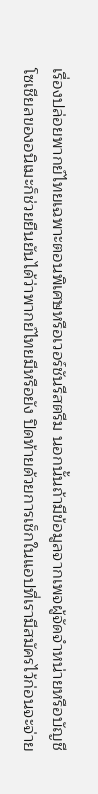เรื่องปล่อยพากย์ไทยเฉพาะตอนพิเศษหรือเวอร์ชันรีสตรีม นอกนั้นถ้ามีข้อมูลจากเพจผู้จัดจำหน่ายหรือบัญชีโซเชียลของอนิเมะก็ช่วยยืนยันได้ว่าพากย์ไทยมีหรือยัง ปิดท้ายด้วยการเช็กในแอปที่เรามีสมัครไว้ก่อนจะจ่าย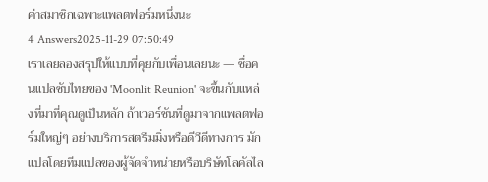ค่าสมาชิกเฉพาะแพลตฟอร์มหนึ่งนะ
4 Answers2025-11-29 07:50:49
เราเลยลองสรุปให้แบบที่คุยกับเพื่อนเลยนะ — ชื่อคนแปลซับไทยของ 'Moonlit Reunion' จะขึ้นกับแหล่งที่มาที่คุณดูเป็นหลัก ถ้าเวอร์ชันที่ดูมาจากแพลตฟอร์มใหญ่ๆ อย่างบริการสตรีมมิ่งหรือดีวีดีทางการ มักแปลโดยทีมแปลของผู้จัดจำหน่ายหรือบริษัทโลคัลไล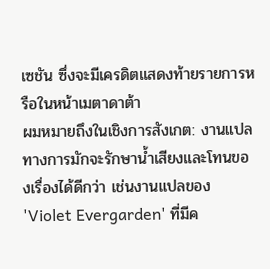เซชัน ซึ่งจะมีเครดิตแสดงท้ายรายการหรือในหน้าเมตาดาต้า
ผมหมายถึงในเชิงการสังเกต: งานแปลทางการมักจะรักษาน้ำเสียงและโทนของเรื่องได้ดีกว่า เช่นงานแปลของ 'Violet Evergarden' ที่มีค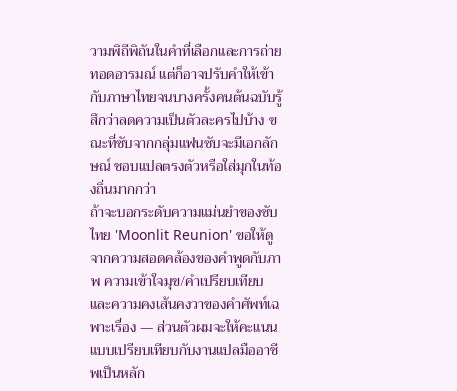วามพิถีพิถันในคำที่เลือกและการถ่ายทอดอารมณ์ แต่ก็อาจปรับคำให้เข้ากับภาษาไทยจนบางครั้งคนต้นฉบับรู้สึกว่าลดความเป็นตัวละครไปบ้าง ขณะที่ซับจากกลุ่มแฟนซับจะมีเอกลักษณ์ ชอบแปลตรงตัวหรือใส่มุกในท้องถิ่นมากกว่า
ถ้าจะบอกระดับความแม่นยำของซับไทย 'Moonlit Reunion' ขอให้ดูจากความสอดคล้องของคำพูดกับภาพ ความเข้าใจมุข/คำเปรียบเทียบ และความคงเส้นคงวาของคำศัพท์เฉพาะเรื่อง — ส่วนตัวผมจะให้คะแนนแบบเปรียบเทียบกับงานแปลมืออาชีพเป็นหลัก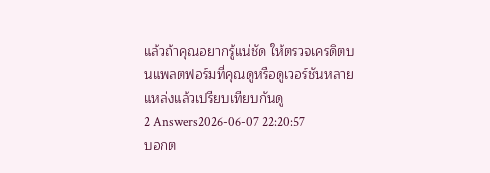แล้วถ้าคุณอยากรู้แน่ชัด ให้ตรวจเครดิตบนแพลตฟอร์มที่คุณดูหรือดูเวอร์ชันหลายแหล่งแล้วเปรียบเทียบกันดู
2 Answers2026-06-07 22:20:57
บอกต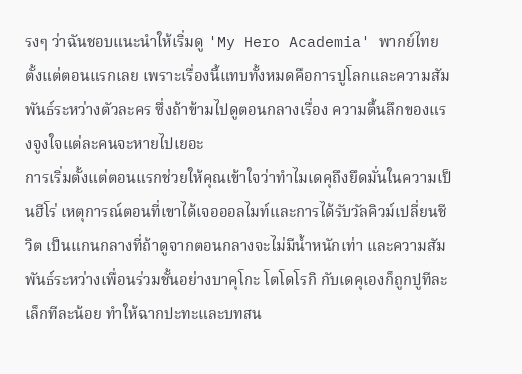รงๆ ว่าฉันชอบแนะนำให้เริ่มดู 'My Hero Academia' พากย์ไทยตั้งแต่ตอนแรกเลย เพราะเรื่องนี้แทบทั้งหมดคือการปูโลกและความสัมพันธ์ระหว่างตัวละคร ซึ่งถ้าข้ามไปดูตอนกลางเรื่อง ความตื้นลึกของแรงจูงใจแต่ละคนจะหายไปเยอะ
การเริ่มตั้งแต่ตอนแรกช่วยให้คุณเข้าใจว่าทำไมเดคุถึงยึดมั่นในความเป็นฮีโร่ เหตุการณ์ตอนที่เขาได้เจอออลไมท์และการได้รับวัลคิวม์เปลี่ยนชีวิต เป็นแกนกลางที่ถ้าดูจากตอนกลางจะไม่มีน้ำหนักเท่า และความสัมพันธ์ระหว่างเพื่อนร่วมชั้นอย่างบาคุโกะ โตโดโรกิ กับเดคุเองก็ถูกปูทีละเล็กทีละน้อย ทำให้ฉากปะทะและบทสน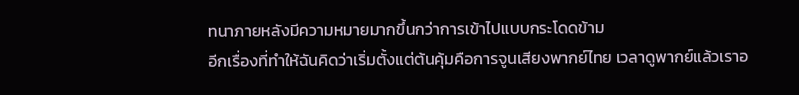ทนาภายหลังมีความหมายมากขึ้นกว่าการเข้าไปแบบกระโดดข้าม
อีกเรื่องที่ทำให้ฉันคิดว่าเริ่มตั้งแต่ต้นคุ้มคือการจูนเสียงพากย์ไทย เวลาดูพากย์แล้วเราอ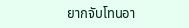ยากจับโทนอา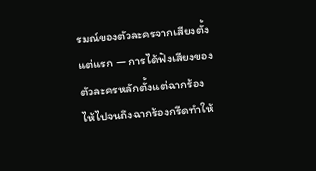รมณ์ของตัวละครจากเสียงตั้งแต่แรก — การได้ฟังเสียงของตัวละครหลักตั้งแต่ฉากร้องไห้ไปจนถึงฉากร้องกรีดทำให้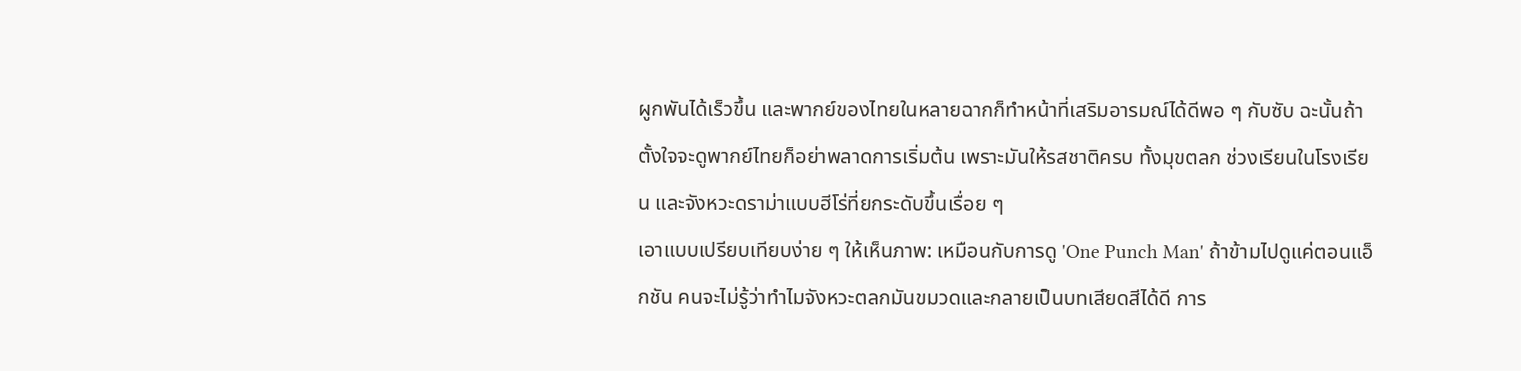ผูกพันได้เร็วขึ้น และพากย์ของไทยในหลายฉากก็ทำหน้าที่เสริมอารมณ์ได้ดีพอ ๆ กับซับ ฉะนั้นถ้าตั้งใจจะดูพากย์ไทยก็อย่าพลาดการเริ่มต้น เพราะมันให้รสชาติครบ ทั้งมุขตลก ช่วงเรียนในโรงเรียน และจังหวะดราม่าแบบฮีโร่ที่ยกระดับขึ้นเรื่อย ๆ
เอาแบบเปรียบเทียบง่าย ๆ ให้เห็นภาพ: เหมือนกับการดู 'One Punch Man' ถ้าข้ามไปดูแค่ตอนแอ็กชัน คนจะไม่รู้ว่าทำไมจังหวะตลกมันขมวดและกลายเป็นบทเสียดสีได้ดี การ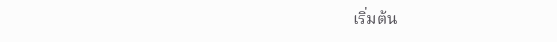เริ่มต้น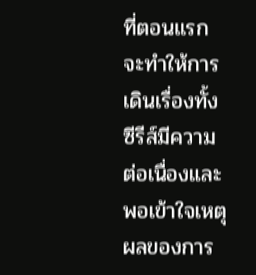ที่ตอนแรกจะทำให้การเดินเรื่องทั้งซีรีส์มีความต่อเนื่องและพอเข้าใจเหตุผลของการ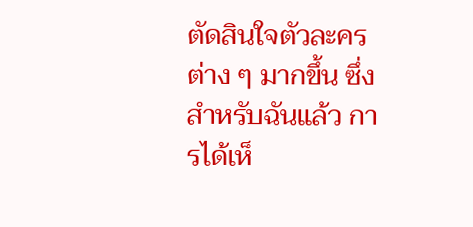ตัดสินใจตัวละครต่าง ๆ มากขึ้น ซึ่งสำหรับฉันแล้ว การได้เห็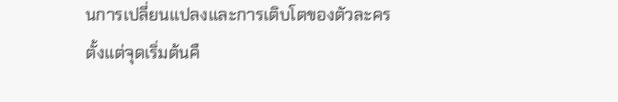นการเปลี่ยนแปลงและการเติบโตของตัวละครตั้งแต่จุดเริ่มต้นคื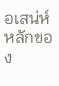อเสน่ห์หลักของ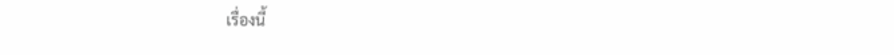เรื่องนี้